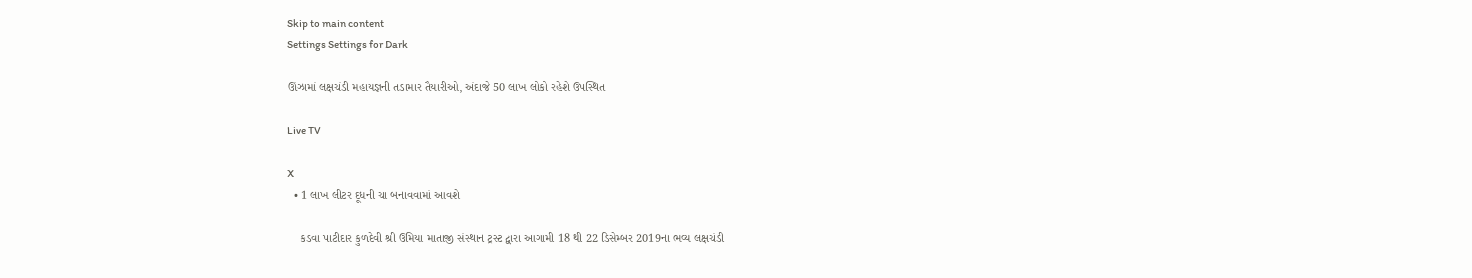Skip to main content
Settings Settings for Dark

ઊંઝામાં લક્ષચંડી મહાયજ્ઞની તડામાર તૈયારીઓ, અંદાજે 50 લાખ લોકો રહેશે ઉપસ્થિત

Live TV

X
  • 1 લાખ લીટર દૂધની ચા બનાવવામાં આવશે

    કડવા પાટીદાર કુળદેવી શ્રી ઉમિયા માતાજી સંસ્થાન ટ્રસ્ટ દ્વારા આગામી 18 થી 22 ડિસેમ્બર 2019ના ભવ્ય લક્ષચંડી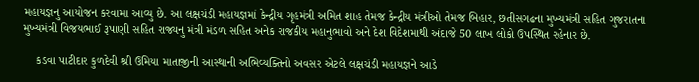મહાયજ્ઞનુ આયોજન કરવામા આવ્યુ છે. આ લક્ષચંડી મહાયજ્ઞમાં કેન્દ્રીય ગૃહમંત્રી અમિત શાહ તેમજ કેન્દ્રીય મંત્રીઓ તેમજ બિહાર, છતીસગઢના મુખ્યમંત્રી સહિત ગુજરાતના મુખ્યમંત્રી વિજયભાઈ રૂપાણી સહિત રાજ્યનુ મંત્રી મંડળ સહિત અનેક રાજકીય મહાનુભાવો અને દેશ વિદેશમાથી અંદાજે 50 લાખ લોકો ઉપસ્થિત રહેનાર છે.

    કડવા પાટીદાર કુળદેવી શ્રી ઉમિયા માતાજીની આસ્થાની અભિવ્યક્તિનો અવસર એટલે લક્ષચંડી મહાયજ્ઞને આડે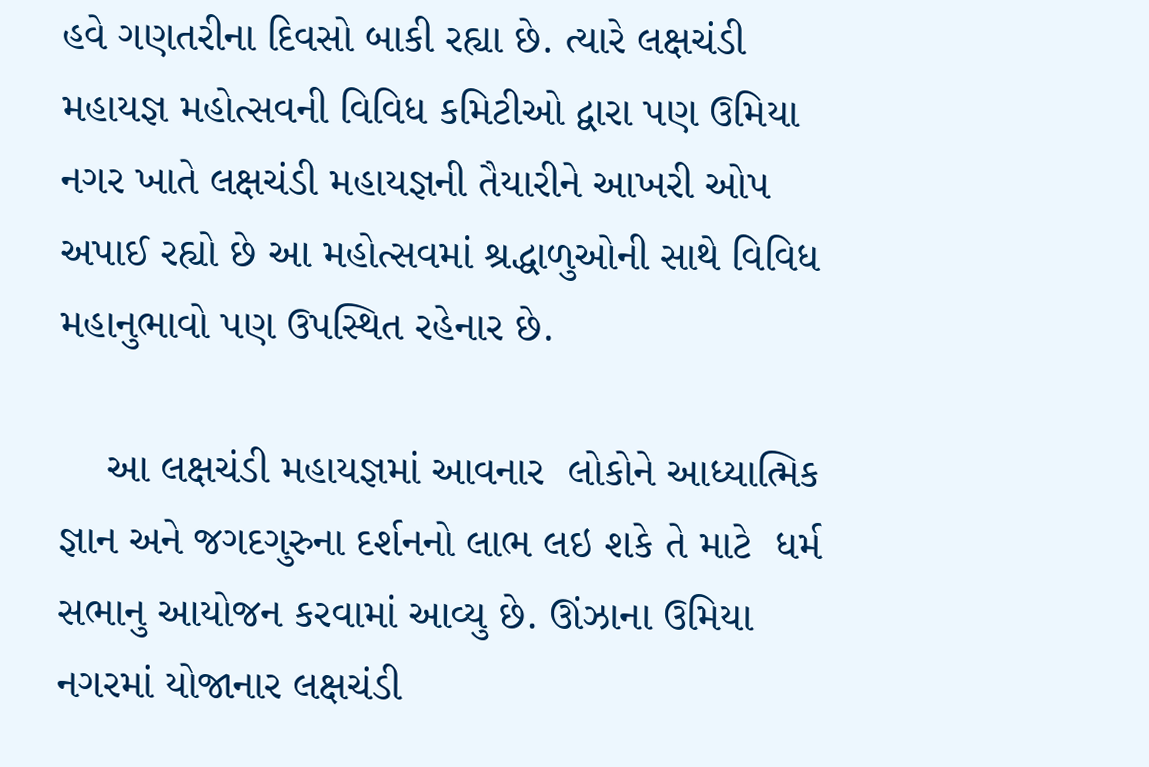હવે ગણતરીના દિવસો બાકી રહ્યા છે. ત્યારે લક્ષચંડી મહાયજ્ઞ મહોત્સવની વિવિધ કમિટીઓ દ્વારા પણ ઉમિયા નગર ખાતે લક્ષચંડી મહાયજ્ઞની તૈયારીને આખરી ઓપ અપાઈ રહ્યો છે આ મહોત્સવમાં શ્રદ્ધાળુઓની સાથે વિવિધ મહાનુભાવો પણ ઉપસ્થિત રહેનાર છે.

    આ લક્ષચંડી મહાયજ્ઞમાં આવનાર  લોકોને આધ્યાત્મિક જ્ઞાન અને જગદગુરુના દર્શનનો લાભ લઇ શકે તે માટે  ધર્મ સભાનુ આયોજન કરવામાં આવ્યુ છે. ઊંઝાના ઉમિયા નગરમાં યોજાનાર લક્ષચંડી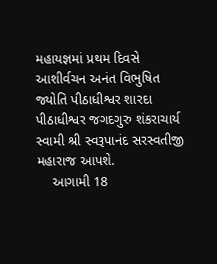મહાયજ્ઞમાં પ્રથમ દિવસે આશીર્વચન અનંત વિભુષિત જ્યોતિ પીઠાધીશ્વર શારદા પીઠાધીશ્વર જગદગુરુ શંકરાચાર્ય સ્વામી શ્રી સ્વરૂપાનંદ સરસ્વતીજી મહારાજ આપશે.
    આગામી 18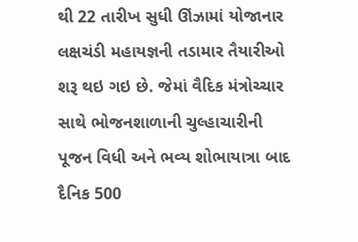થી 22 તારીખ સુધી ઊંઝામાં યોજાનાર લક્ષચંડી મહાયજ્ઞની તડામાર તૈયારીઓ શરૂ થઇ ગઇ છે. જેમાં વૈદિક મંત્રોચ્ચાર સાથે ભોજનશાળાની ચુલ્હાચારીની પૂજન વિધી અને ભવ્ય શોભાયાત્રા બાદ દૈનિક 500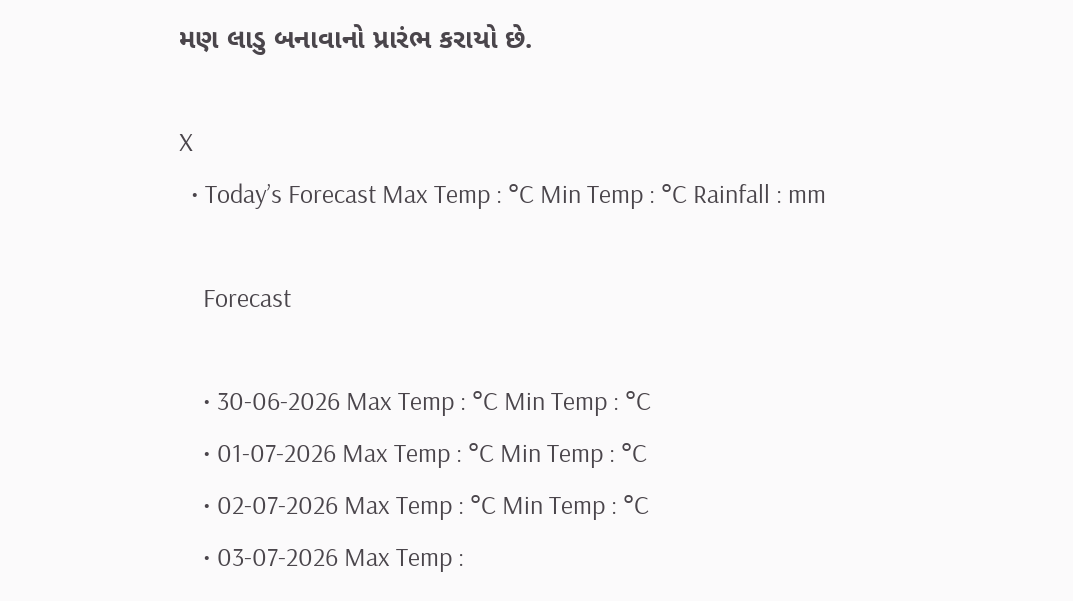મણ લાડુ બનાવાનો પ્રારંભ કરાયો છે.

X
  • Today’s Forecast Max Temp : °C Min Temp : °C Rainfall : mm

    Forecast

    • 30-06-2026 Max Temp : °C Min Temp : °C
    • 01-07-2026 Max Temp : °C Min Temp : °C
    • 02-07-2026 Max Temp : °C Min Temp : °C
    • 03-07-2026 Max Temp :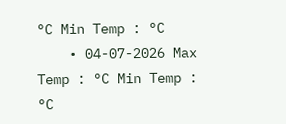°C Min Temp : °C
    • 04-07-2026 Max Temp : °C Min Temp : °C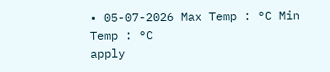• 05-07-2026 Max Temp : °C Min Temp : °C
apply